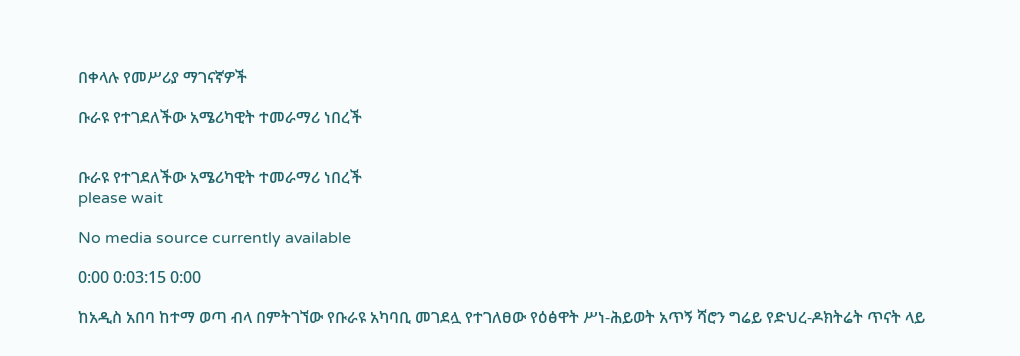በቀላሉ የመሥሪያ ማገናኛዎች

ቡራዩ የተገደለችው አሜሪካዊት ተመራማሪ ነበረች


ቡራዩ የተገደለችው አሜሪካዊት ተመራማሪ ነበረች
please wait

No media source currently available

0:00 0:03:15 0:00

ከአዲስ አበባ ከተማ ወጣ ብላ በምትገኘው የቡራዩ አካባቢ መገደሏ የተገለፀው የዕፅዋት ሥነ-ሕይወት አጥኝ ሻሮን ግሬይ የድህረ-ዶክትሬት ጥናት ላይ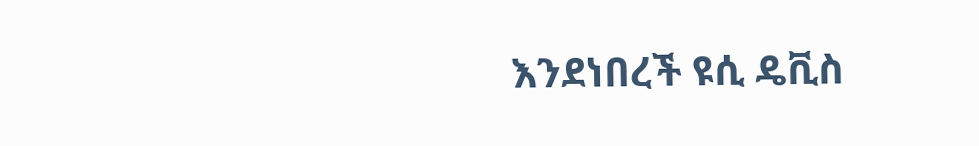እንደነበረች ዩሲ ዴቪስ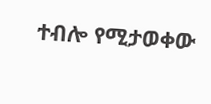ተብሎ የሚታወቀው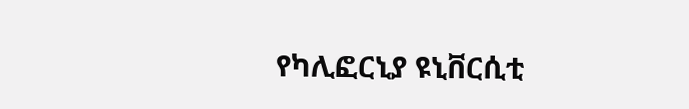የካሊፎርኒያ ዩኒቨርሲቲ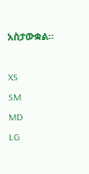አስታውቋል።

XS
SM
MD
LG